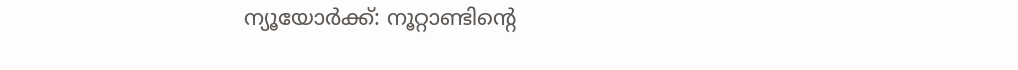ന്യൂയോർക്ക്: നൂറ്റാണ്ടിന്റെ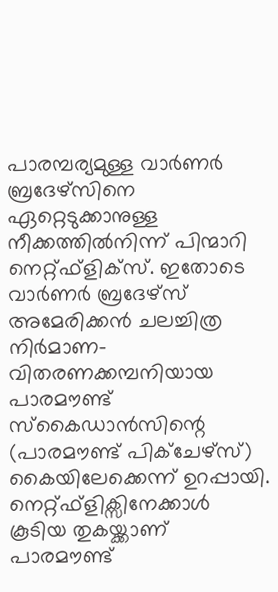പാരമ്പര്യമുള്ള വാർണർ ബ്രദേഴ്സിനെ ഏറ്റെടുക്കാനുള്ള നീക്കത്തിൽനിന്ന് പിന്മാറി നെറ്റ്ഫ്ളിക്സ്. ഇതോടെ വാർണർ ബ്രദേഴ്സ് അമേരിക്കൻ ചലച്ചിത്ര നിർമാണ- വിതരണക്കമ്പനിയായ പാരമൗണ്ട് സ്കൈഡാൻസിന്റെ (പാരമൗണ്ട് പിക്ചേഴ്സ്) കൈയിലേക്കെന്ന് ഉറപ്പായി.
നെറ്റ്ഫ്ളിക്സിനേക്കാൾ കൂടിയ തുകയ്ക്കാണ് പാരമൗണ്ട്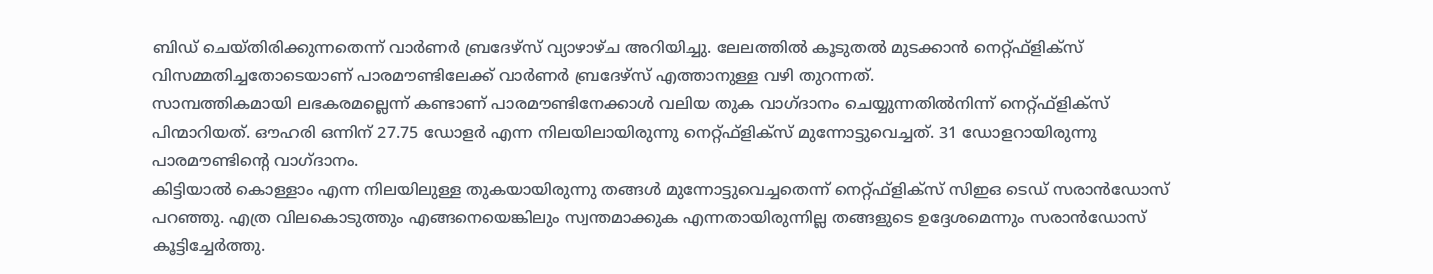ബിഡ് ചെയ്തിരിക്കുന്നതെന്ന് വാർണർ ബ്രദേഴ്സ് വ്യാഴാഴ്ച അറിയിച്ചു. ലേലത്തിൽ കൂടുതൽ മുടക്കാൻ നെറ്റ്ഫ്ളിക്സ് വിസമ്മതിച്ചതോടെയാണ് പാരമൗണ്ടിലേക്ക് വാർണർ ബ്രദേഴ്സ് എത്താനുള്ള വഴി തുറന്നത്.
സാമ്പത്തികമായി ലഭകരമല്ലെന്ന് കണ്ടാണ് പാരമൗണ്ടിനേക്കാൾ വലിയ തുക വാഗ്ദാനം ചെയ്യുന്നതിൽനിന്ന് നെറ്റ്ഫ്ളിക്സ് പിന്മാറിയത്. ഔഹരി ഒന്നിന് 27.75 ഡോളർ എന്ന നിലയിലായിരുന്നു നെറ്റ്ഫ്ളിക്സ് മുന്നോട്ടുവെച്ചത്. 31 ഡോളറായിരുന്നു പാരമൗണ്ടിന്റെ വാഗ്ദാനം.
കിട്ടിയാൽ കൊള്ളാം എന്ന നിലയിലുള്ള തുകയായിരുന്നു തങ്ങൾ മുന്നോട്ടുവെച്ചതെന്ന് നെറ്റ്ഫ്ളിക്സ് സിഇഒ ടെഡ് സരാൻഡോസ് പറഞ്ഞു. എത്ര വിലകൊടുത്തും എങ്ങനെയെങ്കിലും സ്വന്തമാക്കുക എന്നതായിരുന്നില്ല തങ്ങളുടെ ഉദ്ദേശമെന്നും സരാൻഡോസ് കൂട്ടിച്ചേർത്തു.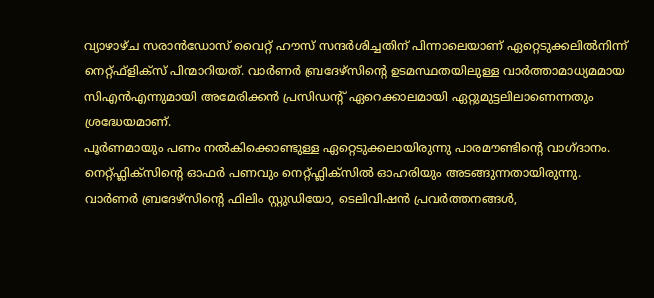വ്യാഴാഴ്ച സരാൻഡോസ് വൈറ്റ് ഹൗസ് സന്ദർശിച്ചതിന് പിന്നാലെയാണ് ഏറ്റെടുക്കലിൽനിന്ന് നെറ്റ്ഫ്ളിക്സ് പിന്മാറിയത്. വാർണർ ബ്രദേഴ്സിന്റെ ഉടമസ്ഥതയിലുള്ള വാർത്താമാധ്യമമായ സിഎൻഎന്നുമായി അമേരിക്കൻ പ്രസിഡന്റ് ഏറെക്കാലമായി ഏറ്റുമുട്ടലിലാണെന്നതും ശ്രദ്ധേയമാണ്.
പൂർണമായും പണം നൽകിക്കൊണ്ടുള്ള ഏറ്റെടുക്കലായിരുന്നു പാരമൗണ്ടിന്റെ വാഗ്ദാനം. നെറ്റ്ഫ്ലിക്സിന്റെ ഓഫർ പണവും നെറ്റ്ഫ്ലിക്സിൽ ഓഹരിയും അടങ്ങുന്നതായിരുന്നു. വാർണർ ബ്രദേഴ്സിന്റെ ഫിലിം സ്റ്റുഡിയോ, ടെലിവിഷൻ പ്രവർത്തനങ്ങൾ,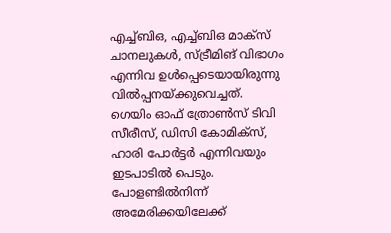എച്ച്ബിഒ, എച്ച്ബിഒ മാക്സ് ചാനലുകൾ, സ്ട്രീമിങ് വിഭാഗം എന്നിവ ഉൾപ്പെടെയായിരുന്നു വിൽപ്പനയ്ക്കുവെച്ചത്.
ഗെയിം ഓഫ് ത്രോൺസ് ടിവി സീരീസ്, ഡിസി കോമിക്സ്, ഹാരി പോർട്ടർ എന്നിവയും ഇടപാടിൽ പെടും.
പോളണ്ടിൽനിന്ന് അമേരിക്കയിലേക്ക്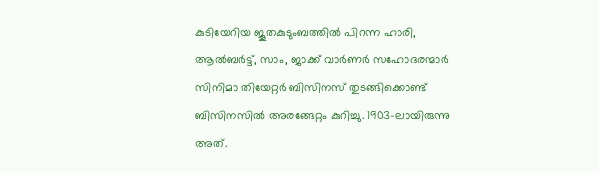കുടിയേറിയ ജൂതകുടുംബത്തിൽ പിറന്ന ഹാരി, ആൽബർട്ട്, സാം, ജാക്ക് വാർണർ സഹോദരന്മാർ സിനിമാ തിയേറ്റർ ബിസിനസ് തുടങ്ങിക്കൊണ്ട് ബിസിനസിൽ അരങ്ങേറ്റം കുറിച്ചു. 1903-ലായിരുന്നു അത്.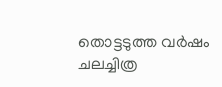തൊട്ടടുത്ത വർഷം ചലച്ചിത്ര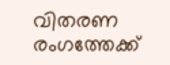വിതരണ രംഗത്തേക്ക്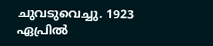ചുവടുവെച്ചു. 1923 ഏപ്രിൽ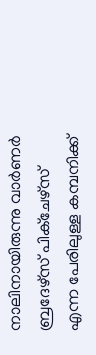നാലിനായിരുന്നു വാർണർ ബ്രദേഴ്സ് പിക്ചേഴ്സ് എന്ന പേരിലുള്ള കമ്പനിക്ക്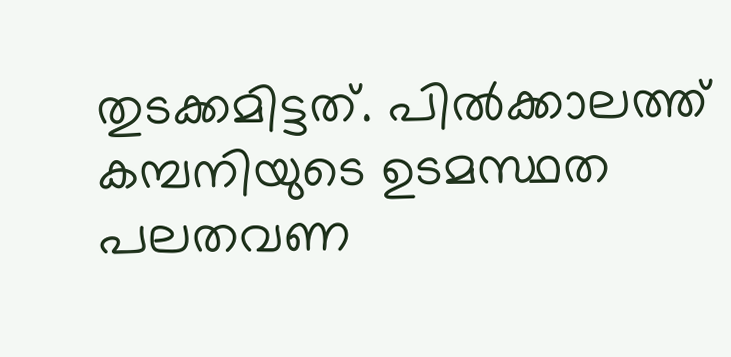തുടക്കമിട്ടത്. പിൽക്കാലത്ത് കമ്പനിയുടെ ഉടമസ്ഥത പലതവണ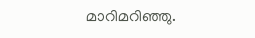മാറിമറിഞ്ഞു.